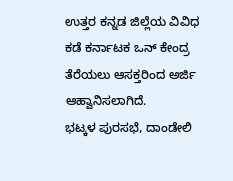ಉತ್ತರ ಕನ್ನಡ ಜಿಲ್ಲೆಯ ವಿವಿಧ ಕಡೆ ಕರ್ನಾಟಕ ಒನ್ ಕೇಂದ್ರ ತೆರೆಯಲು ಆಸಕ್ತರಿಂದ ಅರ್ಜಿ ಆಹ್ವಾನಿಸಲಾಗಿದೆ.
ಭಟ್ಕಳ ಪುರಸಭೆ, ದಾಂಡೇಲಿ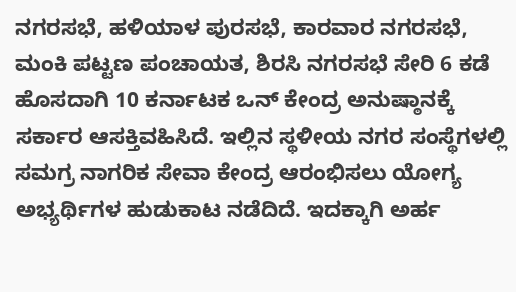ನಗರಸಭೆ, ಹಳಿಯಾಳ ಪುರಸಭೆ, ಕಾರವಾರ ನಗರಸಭೆ, ಮಂಕಿ ಪಟ್ಟಣ ಪಂಚಾಯತ, ಶಿರಸಿ ನಗರಸಭೆ ಸೇರಿ 6 ಕಡೆ ಹೊಸದಾಗಿ 10 ಕರ್ನಾಟಕ ಒನ್ ಕೇಂದ್ರ ಅನುಷ್ಠಾನಕ್ಕೆ ಸರ್ಕಾರ ಆಸಕ್ತಿವಹಿಸಿದೆ. ಇಲ್ಲಿನ ಸ್ಥಳೀಯ ನಗರ ಸಂಸ್ಥೆಗಳಲ್ಲಿ ಸಮಗ್ರ ನಾಗರಿಕ ಸೇವಾ ಕೇಂದ್ರ ಆರಂಭಿಸಲು ಯೋಗ್ಯ ಅಭ್ಯರ್ಥಿಗಳ ಹುಡುಕಾಟ ನಡೆದಿದೆ. ಇದಕ್ಕಾಗಿ ಅರ್ಹ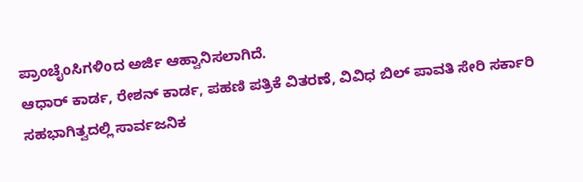ಪ್ರಾಂಚೈoಸಿಗಳಿoದ ಅರ್ಜಿ ಆಹ್ವಾನಿಸಲಾಗಿದೆ.
ಆಧಾರ್ ಕಾರ್ಡ, ರೇಶನ್ ಕಾರ್ಡ, ಪಹಣಿ ಪತ್ರಿಕೆ ವಿತರಣೆ, ವಿವಿಧ ಬಿಲ್ ಪಾವತಿ ಸೇರಿ ಸರ್ಕಾರಿ ಸಹಭಾಗಿತ್ವದಲ್ಲಿ ಸಾರ್ವಜನಿಕ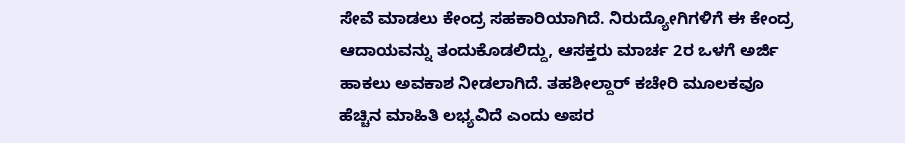ಸೇವೆ ಮಾಡಲು ಕೇಂದ್ರ ಸಹಕಾರಿಯಾಗಿದೆ. ನಿರುದ್ಯೋಗಿಗಳಿಗೆ ಈ ಕೇಂದ್ರ ಆದಾಯವನ್ನು ತಂದುಕೊಡಲಿದ್ದು, ಆಸಕ್ತರು ಮಾರ್ಚ 2ರ ಒಳಗೆ ಅರ್ಜಿ ಹಾಕಲು ಅವಕಾಶ ನೀಡಲಾಗಿದೆ. ತಹಶೀಲ್ದಾರ್ ಕಚೇರಿ ಮೂಲಕವೂ ಹೆಚ್ಚಿನ ಮಾಹಿತಿ ಲಭ್ಯವಿದೆ ಎಂದು ಅಪರ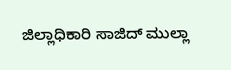ಜಿಲ್ಲಾಧಿಕಾರಿ ಸಾಜಿದ್ ಮುಲ್ಲಾ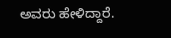ಅವರು ಹೇಳಿದ್ದಾರೆ.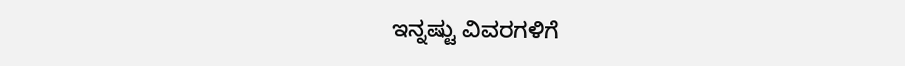ಇನ್ನಷ್ಟು ವಿವರಗಳಿಗೆ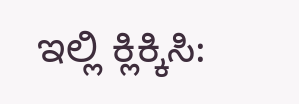ಇಲ್ಲಿ ಕ್ಲಿಕ್ಕಿಸಿ: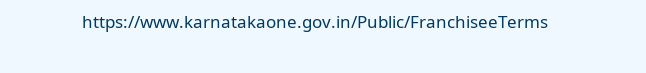https://www.karnatakaone.gov.in/Public/FranchiseeTerms